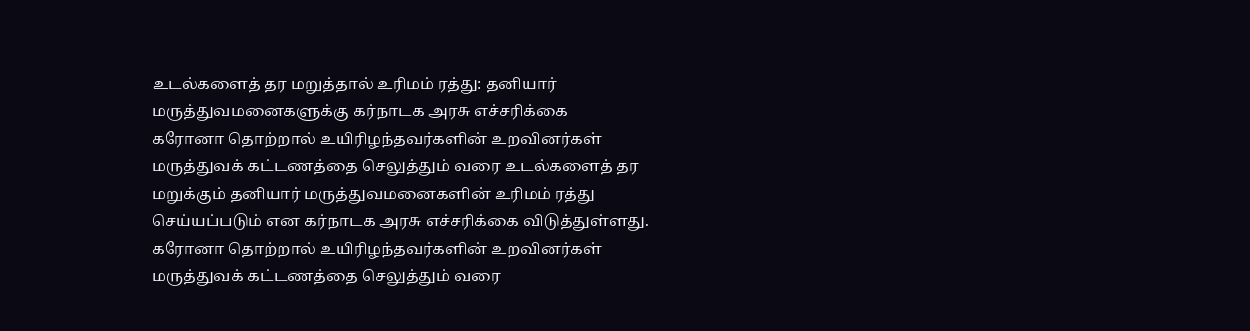உடல்களைத் தர மறுத்தால் உரிமம் ரத்து: தனியார் மருத்துவமனைகளுக்கு கர்நாடக அரசு எச்சரிக்கை
கரோனா தொற்றால் உயிரிழந்தவர்களின் உறவினர்கள் மருத்துவக் கட்டணத்தை செலுத்தும் வரை உடல்களைத் தர மறுக்கும் தனியார் மருத்துவமனைகளின் உரிமம் ரத்து செய்யப்படும் என கர்நாடக அரசு எச்சரிக்கை விடுத்துள்ளது.
கரோனா தொற்றால் உயிரிழந்தவர்களின் உறவினர்கள் மருத்துவக் கட்டணத்தை செலுத்தும் வரை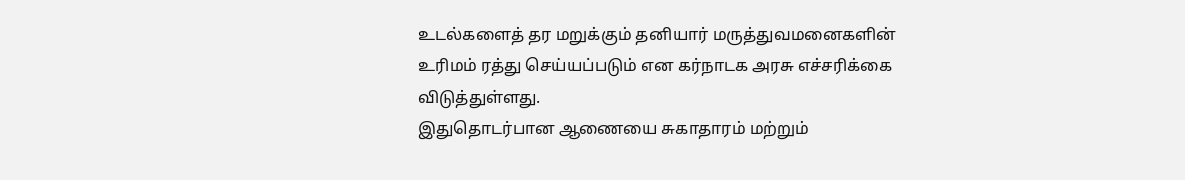உடல்களைத் தர மறுக்கும் தனியார் மருத்துவமனைகளின் உரிமம் ரத்து செய்யப்படும் என கர்நாடக அரசு எச்சரிக்கை விடுத்துள்ளது.
இதுதொடர்பான ஆணையை சுகாதாரம் மற்றும்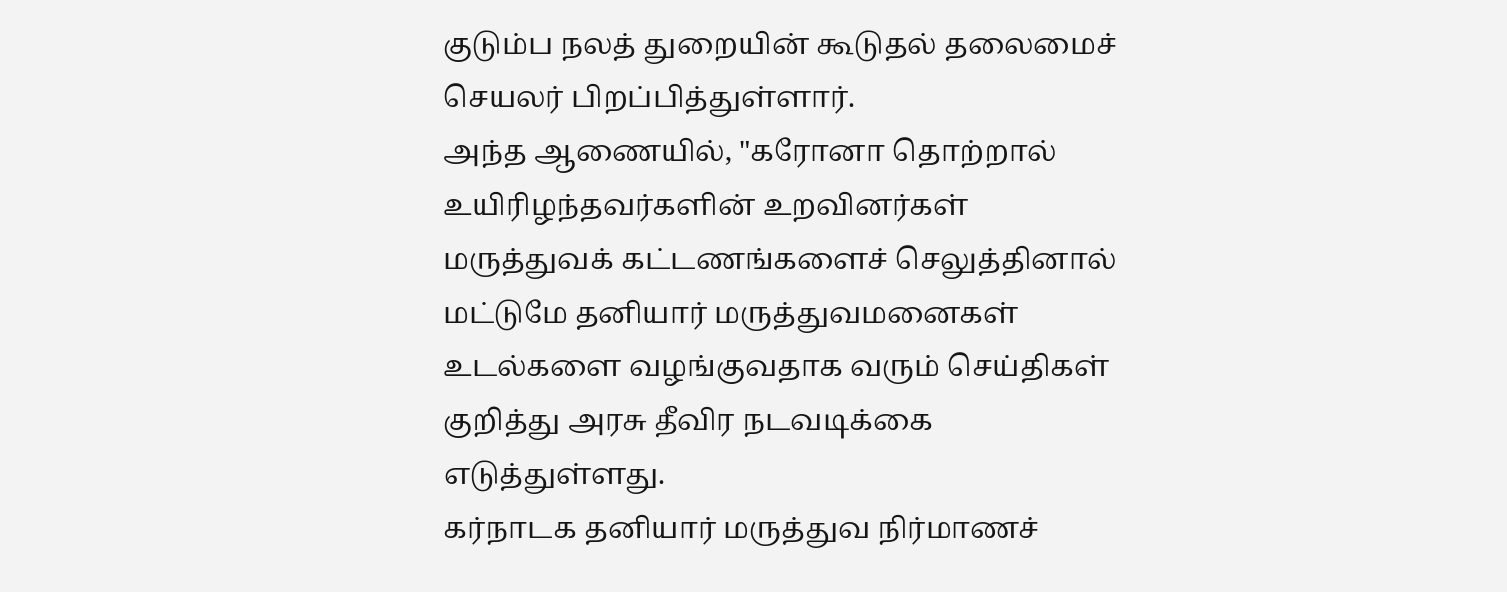குடும்ப நலத் துறையின் கூடுதல் தலைமைச் செயலர் பிறப்பித்துள்ளார்.
அந்த ஆணையில், "கரோனா தொற்றால் உயிரிழந்தவர்களின் உறவினர்கள் மருத்துவக் கட்டணங்களைச் செலுத்தினால் மட்டுமே தனியார் மருத்துவமனைகள் உடல்களை வழங்குவதாக வரும் செய்திகள் குறித்து அரசு தீவிர நடவடிக்கை எடுத்துள்ளது.
கர்நாடக தனியார் மருத்துவ நிர்மாணச்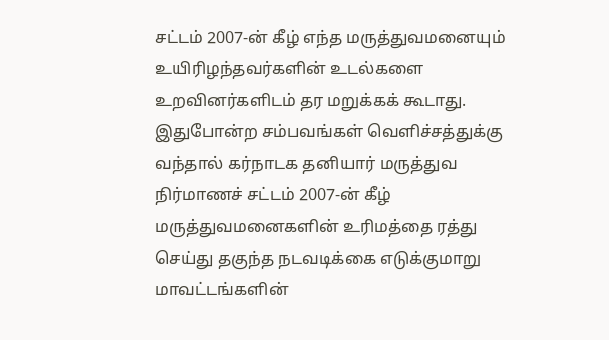சட்டம் 2007-ன் கீழ் எந்த மருத்துவமனையும் உயிரிழந்தவர்களின் உடல்களை உறவினர்களிடம் தர மறுக்கக் கூடாது. இதுபோன்ற சம்பவங்கள் வெளிச்சத்துக்கு வந்தால் கர்நாடக தனியார் மருத்துவ நிர்மாணச் சட்டம் 2007-ன் கீழ் மருத்துவமனைகளின் உரிமத்தை ரத்து செய்து தகுந்த நடவடிக்கை எடுக்குமாறு மாவட்டங்களின்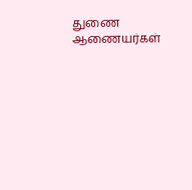துணை ஆணையர்கள்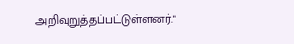அறிவுறுத்தப்பட்டுள்ளனர்."